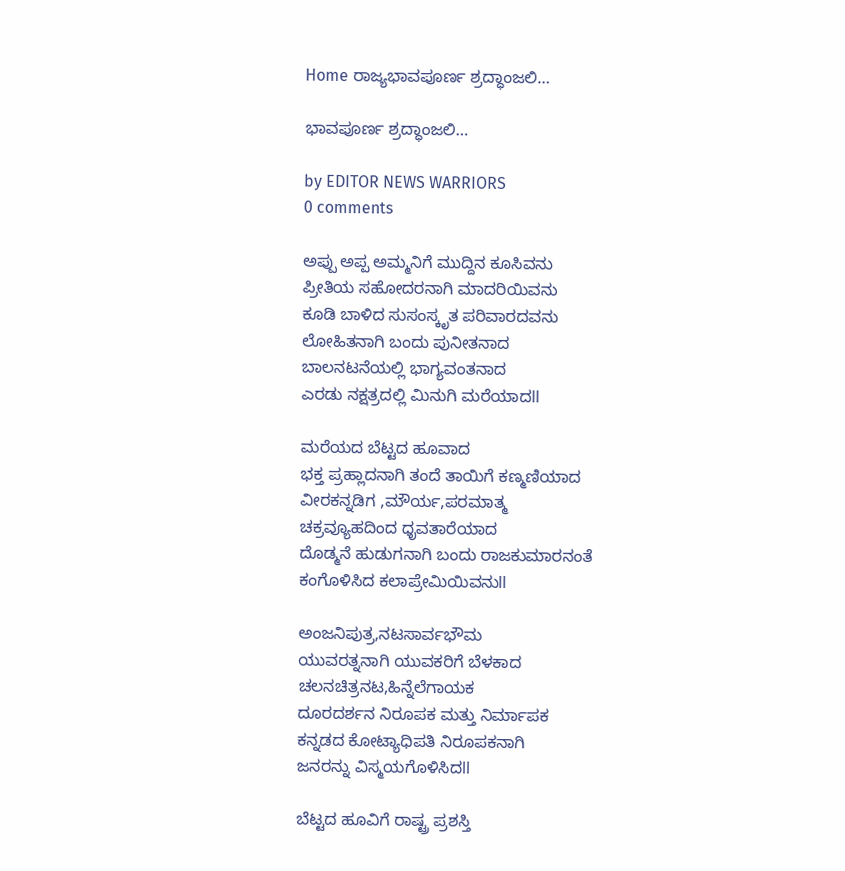Home ರಾಜ್ಯಭಾವಪೂರ್ಣ ಶ್ರದ್ಧಾಂಜಲಿ…

ಭಾವಪೂರ್ಣ ಶ್ರದ್ಧಾಂಜಲಿ…

by EDITOR NEWS WARRIORS
0 comments

ಅಪ್ಪು ಅಪ್ಪ ಅಮ್ಮನಿಗೆ ಮುದ್ದಿನ ಕೂಸಿವನು
ಪ್ರೀತಿಯ ಸಹೋದರನಾಗಿ ಮಾದರಿಯಿವನು
ಕೂಡಿ ಬಾಳಿದ ಸುಸಂಸ್ಕೃತ ಪರಿವಾರದವನು
ಲೋಹಿತನಾಗಿ ಬಂದು ಪುನೀತನಾದ
ಬಾಲನಟನೆಯಲ್ಲಿ ಭಾಗ್ಯವಂತನಾದ
ಎರಡು ನಕ್ಷತ್ರದಲ್ಲಿ ಮಿನುಗಿ ಮರೆಯಾದll

ಮರೆಯದ ಬೆಟ್ಟದ ಹೂವಾದ
ಭಕ್ತ ಪ್ರಹ್ಲಾದನಾಗಿ ತಂದೆ ತಾಯಿಗೆ ಕಣ್ಮಣಿಯಾದ
ವೀರಕನ್ನಡಿಗ ,ಮೌರ್ಯ,ಪರಮಾತ್ಮ
ಚಕ್ರವ್ಯೂಹದಿಂದ ಧೃವತಾರೆಯಾದ
ದೊಡ್ಮನೆ ಹುಡುಗನಾಗಿ ಬಂದು ರಾಜಕುಮಾರನಂತೆ
ಕಂಗೊಳಿಸಿದ ಕಲಾಪ್ರೇಮಿಯಿವನುll

ಅಂಜನಿಪುತ್ರ,ನಟಸಾರ್ವಭೌಮ
ಯುವರತ್ನನಾಗಿ ಯುವಕರಿಗೆ ಬೆಳಕಾದ
ಚಲನಚಿತ್ರನಟ,ಹಿನ್ನೆಲೆಗಾಯಕ
ದೂರದರ್ಶನ ನಿರೂಪಕ ಮತ್ತು ನಿರ್ಮಾಪಕ
ಕನ್ನಡದ ಕೋಟ್ಯಾಧಿಪತಿ ನಿರೂಪಕನಾಗಿ
ಜನರನ್ನು ವಿಸ್ಮಯಗೊಳಿಸಿದll

ಬೆಟ್ಟದ ಹೂವಿಗೆ ರಾಷ್ಟ್ರ ಪ್ರಶಸ್ತಿ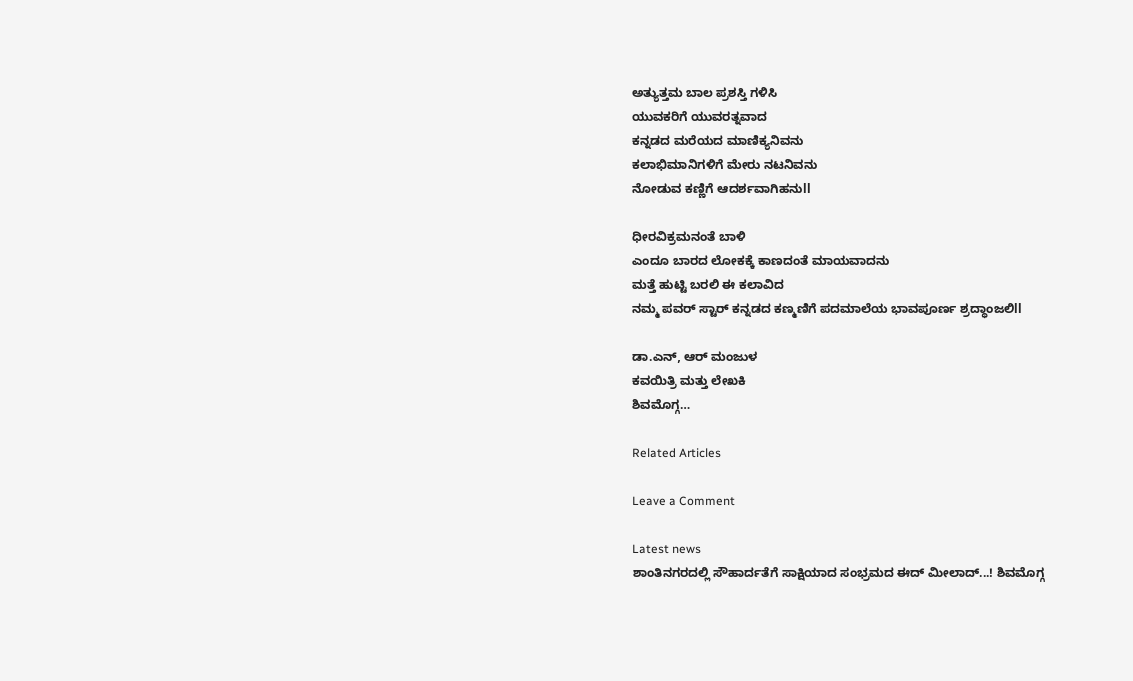ಅತ್ಯುತ್ತಮ ಬಾಲ ಪ್ರಶಸ್ತಿ ಗಳಿಸಿ
ಯುವಕರಿಗೆ ಯುವರತ್ನವಾದ
ಕನ್ನಡದ ಮರೆಯದ ಮಾಣಿಕ್ಯನಿವನು
ಕಲಾಭಿಮಾನಿಗಳಿಗೆ ಮೇರು ನಟನಿವನು
ನೋಡುವ ಕಣ್ಣಿಗೆ ಆದರ್ಶವಾಗಿಹನುll

ಧೀರವಿಕ್ರಮನಂತೆ ಬಾಳಿ
ಎಂದೂ ಬಾರದ ಲೋಕಕ್ಕೆ ಕಾಣದಂತೆ ಮಾಯವಾದನು
ಮತ್ತೆ ಹುಟ್ಟಿ ಬರಲಿ ಈ ಕಲಾವಿದ
ನಮ್ಮ ಪವರ್ ಸ್ಟಾರ್ ಕನ್ನಡದ ಕಣ್ಮಣಿಗೆ ಪದಮಾಲೆಯ ಭಾವಪೂರ್ಣ ಶ್ರದ್ಧಾಂಜಲಿll

ಡಾ.ಎನ್, ಆರ್ ಮಂಜುಳ
ಕವಯಿತ್ರಿ ಮತ್ತು ಲೇಖಕಿ
ಶಿವಮೊಗ್ಗ…

Related Articles

Leave a Comment

Latest news
ಶಾಂತಿನಗರದಲ್ಲಿ ಸೌಹಾರ್ದತೆಗೆ ಸಾಕ್ಷಿಯಾದ ಸಂಭ್ರಮದ ಈದ್ ಮೀಲಾದ್...! ಶಿವಮೊಗ್ಗ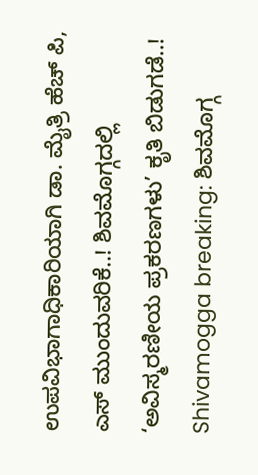ಉಪವಿಭಾಗಾಧಿಕಾರಿಯಾಗಿ ಡಾ. ಮೈತ್ರಿ ಹೆಚ್ ಪಿ, ಎಸ್ ಮುಂದುವರಿಕೆ..! ಶಿವಮೊಗ್ಗದಲ್ಲಿ ‘ಅವಿಸ್ಮರಣೀಯ ಪ್ರಕರಣಗಳು’ ಕೃತಿ ಬಿಡುಗಡೆ..! Shivamogga breaking: ಶಿವಮೊಗ್ಗ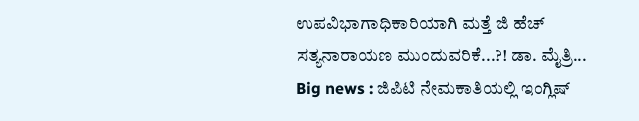ಉಪವಿಭಾಗಾಧಿಕಾರಿಯಾಗಿ ಮತ್ತೆ ಜಿ ಹೆಚ್ ಸತ್ಯನಾರಾಯಣ ಮುಂದುವರಿಕೆ...?! ಡಾ. ಮೈತ್ರಿ... Big news : ಜಿಪಿಟಿ ನೇಮಕಾತಿಯಲ್ಲಿ ಇಂಗ್ಲಿಷ್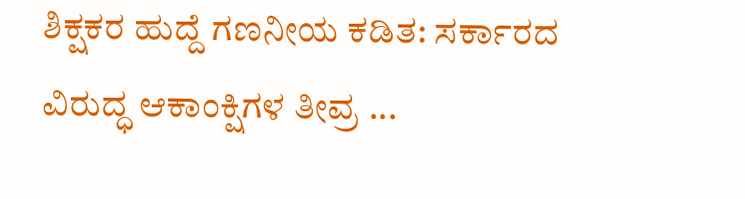ಶಿಕ್ಷಕರ ಹುದ್ದೆ ಗಣನೀಯ ಕಡಿತ: ಸರ್ಕಾರದ ವಿರುದ್ಧ ಆಕಾಂಕ್ಷಿಗಳ ತೀವ್ರ ...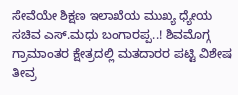ಸೇವೆಯೇ ಶಿಕ್ಷಣ ಇಲಾಖೆಯ ಮುಖ್ಯ ಧ್ಯೇಯ ಸಚಿವ ಎಸ್.ಮಧು ಬಂಗಾರಪ್ಪ..! ಶಿವಮೊಗ್ಗ ಗ್ರಾಮಾಂತರ ಕ್ಷೇತ್ರದಲ್ಲಿ ಮತದಾರರ ಪಟ್ಟಿ ವಿಶೇಷ ತೀವ್ರ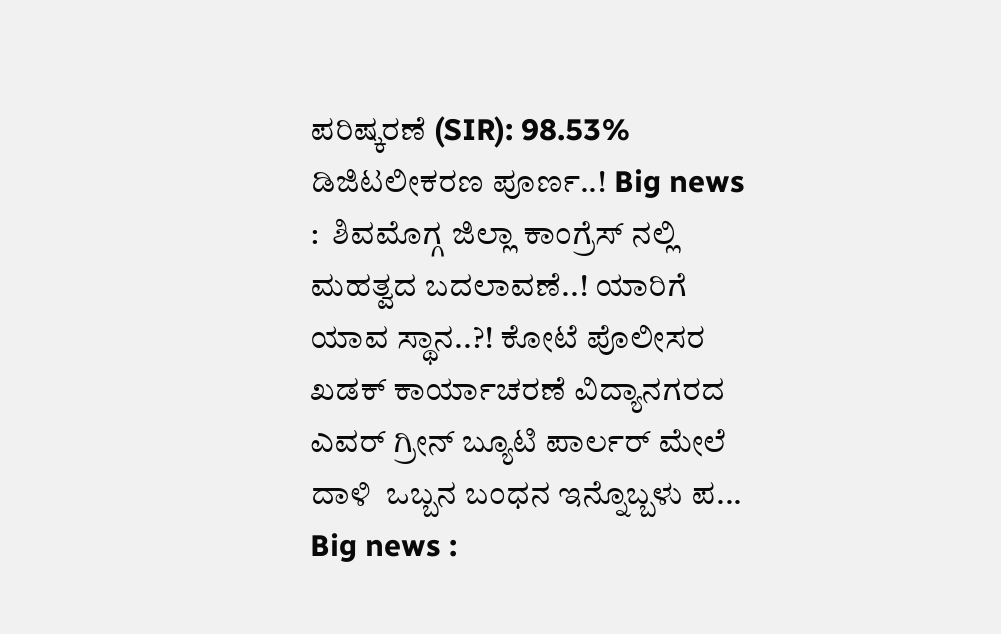ಪರಿಷ್ಕರಣೆ (SIR): 98.53% ಡಿಜಿಟಲೀಕರಣ ಪೂರ್ಣ..! Big news :  ಶಿವಮೊಗ್ಗ ಜಿಲ್ಲಾ ಕಾಂಗ್ರೆಸ್ ನಲ್ಲಿ  ಮಹತ್ವದ ಬದಲಾವಣೆ..! ಯಾರಿಗೆ ಯಾವ ಸ್ಥಾನ..?! ಕೋಟೆ ಪೊಲೀಸರ ಖಡಕ್ ಕಾರ್ಯಾಚರಣೆ ವಿದ್ಯಾನಗರದ ಎವರ್ ಗ್ರೀನ್ ಬ್ಯೂಟಿ ಪಾರ್ಲರ್ ಮೇಲೆ ದಾಳಿ  ಒಬ್ಬನ ಬಂಧನ ಇನ್ನೊಬ್ಬಳು ಪ... Big news :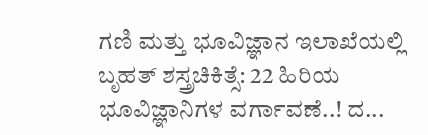ಗಣಿ ಮತ್ತು ಭೂವಿಜ್ಞಾನ ಇಲಾಖೆಯಲ್ಲಿ ಬೃಹತ್ ಶಸ್ತ್ರಚಿಕಿತ್ಸೆ: 22 ಹಿರಿಯ ಭೂವಿಜ್ಞಾನಿಗಳ ವರ್ಗಾವಣೆ..! ದ...